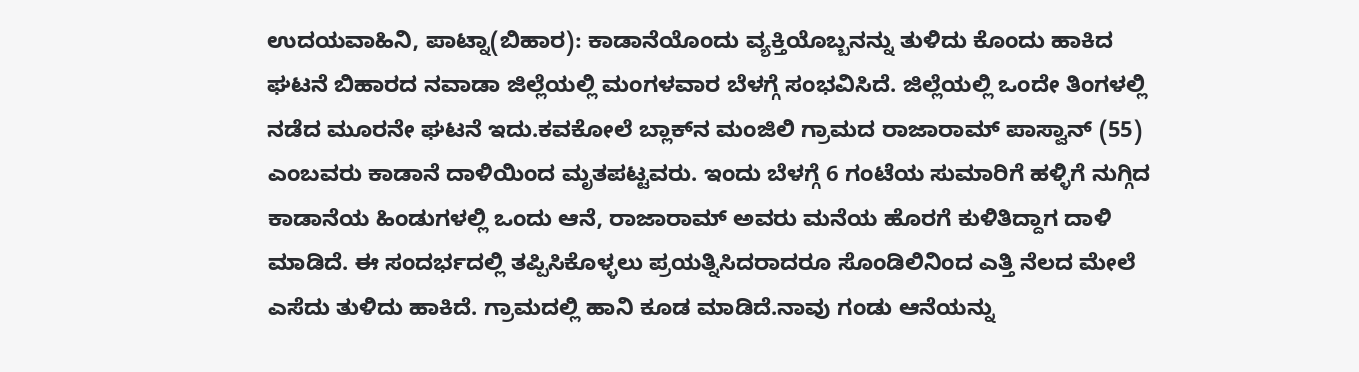ಉದಯವಾಹಿನಿ, ಪಾಟ್ನಾ(ಬಿಹಾರ): ಕಾಡಾನೆಯೊಂದು ವ್ಯಕ್ತಿಯೊಬ್ಬನನ್ನು ತುಳಿದು ಕೊಂದು ಹಾಕಿದ ಘಟನೆ ಬಿಹಾರದ ನವಾಡಾ ಜಿಲ್ಲೆಯಲ್ಲಿ ಮಂಗಳವಾರ ಬೆಳಗ್ಗೆ ಸಂಭವಿಸಿದೆ. ಜಿಲ್ಲೆಯಲ್ಲಿ ಒಂದೇ ತಿಂಗಳಲ್ಲಿ ನಡೆದ ಮೂರನೇ ಘಟನೆ ಇದು.ಕವಕೋಲೆ ಬ್ಲಾಕ್‌ನ ಮಂಜಿಲಿ ಗ್ರಾಮದ ರಾಜಾರಾಮ್ ಪಾಸ್ವಾನ್ (55) ಎಂಬವರು ಕಾಡಾನೆ ದಾಳಿಯಿಂದ ಮೃತಪಟ್ಟವರು. ಇಂದು ಬೆಳಗ್ಗೆ 6 ಗಂಟೆಯ ಸುಮಾರಿಗೆ ಹಳ್ಳಿಗೆ ನುಗ್ಗಿದ ಕಾಡಾನೆಯ ಹಿಂಡುಗಳಲ್ಲಿ ಒಂದು ಆನೆ, ರಾಜಾರಾಮ್ ಅವರು ಮನೆಯ ಹೊರಗೆ ಕುಳಿತಿದ್ದಾಗ ದಾಳಿ ಮಾಡಿದೆ. ಈ ಸಂದರ್ಭದಲ್ಲಿ ತಪ್ಪಿಸಿಕೊಳ್ಳಲು ಪ್ರಯತ್ನಿಸಿದರಾದರೂ ಸೊಂಡಿಲಿನಿಂದ ಎತ್ತಿ ನೆಲದ ಮೇಲೆ ಎಸೆದು ತುಳಿದು ಹಾಕಿದೆ. ಗ್ರಾಮದಲ್ಲಿ ಹಾನಿ ಕೂಡ ಮಾಡಿದೆ.ನಾವು ಗಂಡು ಆನೆಯನ್ನು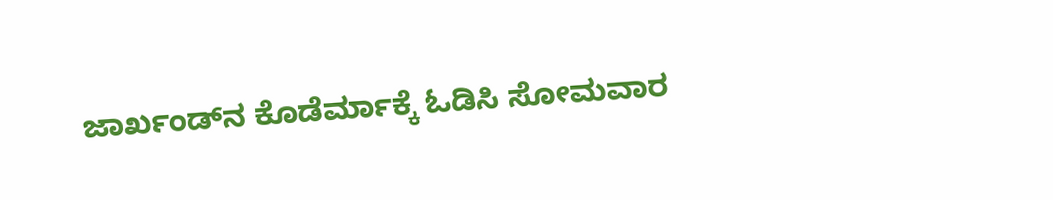ಜಾರ್ಖಂಡ್‌ನ ಕೊಡೆರ್ಮಾಕ್ಕೆ ಓಡಿಸಿ ಸೋಮವಾರ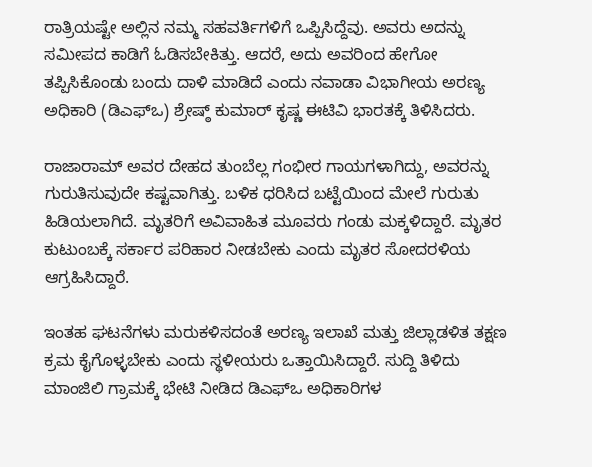ರಾತ್ರಿಯಷ್ಟೇ ಅಲ್ಲಿನ ನಮ್ಮ ಸಹವರ್ತಿಗಳಿಗೆ ಒಪ್ಪಿಸಿದ್ದೆವು. ಅವರು ಅದನ್ನು ಸಮೀಪದ ಕಾಡಿಗೆ ಓಡಿಸಬೇಕಿತ್ತು. ಆದರೆ, ಅದು ಅವರಿಂದ ಹೇಗೋ ತಪ್ಪಿಸಿಕೊಂಡು ಬಂದು ದಾಳಿ ಮಾಡಿದೆ ಎಂದು ನವಾಡಾ ವಿಭಾಗೀಯ ಅರಣ್ಯ ಅಧಿಕಾರಿ (ಡಿಎಫ್‌ಒ) ಶ್ರೇಷ್ಠ್ ಕುಮಾರ್ ಕೃಷ್ಣ ಈಟಿವಿ ಭಾರತಕ್ಕೆ ತಿಳಿಸಿದರು.

ರಾಜಾರಾಮ್ ಅವರ ದೇಹದ ತುಂಬೆಲ್ಲ ಗಂಭೀರ ಗಾಯಗಳಾಗಿದ್ದು, ಅವರನ್ನು ಗುರುತಿಸುವುದೇ ಕಷ್ಟವಾಗಿತ್ತು. ಬಳಿಕ ಧರಿಸಿದ ಬಟ್ಟೆಯಿಂದ ಮೇಲೆ ಗುರುತು ಹಿಡಿಯಲಾಗಿದೆ. ಮೃತರಿಗೆ ಅವಿವಾಹಿತ ಮೂವರು ಗಂಡು ಮಕ್ಕಳಿದ್ದಾರೆ. ಮೃತರ ಕುಟುಂಬಕ್ಕೆ ಸರ್ಕಾರ ಪರಿಹಾರ ನೀಡಬೇಕು ಎಂದು ಮೃತರ ಸೋದರಳಿಯ ಆಗ್ರಹಿಸಿದ್ದಾರೆ.

ಇಂತಹ ಘಟನೆಗಳು ಮರುಕಳಿಸದಂತೆ ಅರಣ್ಯ ಇಲಾಖೆ ಮತ್ತು ಜಿಲ್ಲಾಡಳಿತ ತಕ್ಷಣ ಕ್ರಮ ಕೈಗೊಳ್ಳಬೇಕು ಎಂದು ಸ್ಥಳೀಯರು ಒತ್ತಾಯಿಸಿದ್ದಾರೆ. ಸುದ್ದಿ ತಿಳಿದು ಮಾಂಜಿಲಿ ಗ್ರಾಮಕ್ಕೆ ಭೇಟಿ ನೀಡಿದ ಡಿಎಫ್‌ಒ ಅಧಿಕಾರಿಗಳ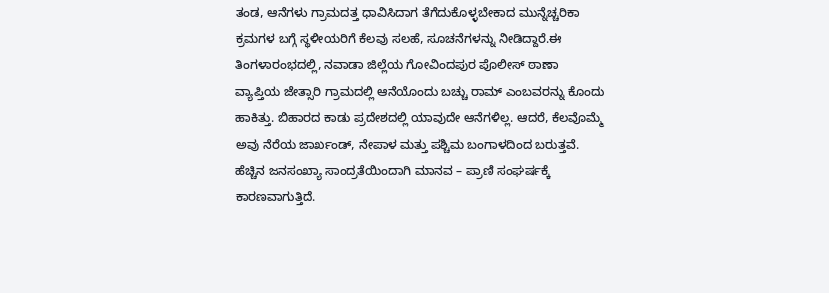ತಂಡ, ಆನೆಗಳು ಗ್ರಾಮದತ್ತ ಧಾವಿಸಿದಾಗ ತೆಗೆದುಕೊಳ್ಳಬೇಕಾದ ಮುನ್ನೆಚ್ಚರಿಕಾ ಕ್ರಮಗಳ ಬಗ್ಗೆ ಸ್ಥಳೀಯರಿಗೆ ಕೆಲವು ಸಲಹೆ, ಸೂಚನೆಗಳನ್ನು ನೀಡಿದ್ದಾರೆ.ಈ ತಿಂಗಳಾರಂಭದಲ್ಲಿ, ನವಾಡಾ ಜಿಲ್ಲೆಯ ಗೋವಿಂದಪುರ ಪೊಲೀಸ್ ಠಾಣಾ ವ್ಯಾಪ್ತಿಯ ಜೇತ್ಸಾರಿ ಗ್ರಾಮದಲ್ಲಿ ಆನೆಯೊಂದು ಬಚ್ಚು ರಾಮ್ ಎಂಬವರನ್ನು ಕೊಂದು ಹಾಕಿತ್ತು. ಬಿಹಾರದ ಕಾಡು ಪ್ರದೇಶದಲ್ಲಿ ಯಾವುದೇ ಆನೆಗಳಿಲ್ಲ. ಆದರೆ, ಕೆಲವೊಮ್ಮೆ ಅವು ನೆರೆಯ ಜಾರ್ಖಂಡ್, ನೇಪಾಳ ಮತ್ತು ಪಶ್ಚಿಮ ಬಂಗಾಳದಿಂದ ಬರುತ್ತವೆ. ಹೆಚ್ಚಿನ ಜನಸಂಖ್ಯಾ ಸಾಂದ್ರತೆಯಿಂದಾಗಿ ಮಾನವ – ಪ್ರಾಣಿ ಸಂಘರ್ಷಕ್ಕೆ ಕಾರಣವಾಗುತ್ತಿದೆ.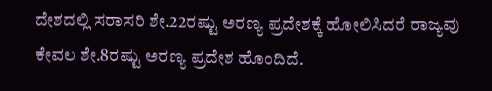ದೇಶದಲ್ಲಿ ಸರಾಸರಿ ಶೇ.22ರಷ್ಟು ಅರಣ್ಯ ಪ್ರದೇಶಕ್ಕೆ ಹೋಲಿಸಿದರೆ ರಾಜ್ಯವು ಕೇವಲ ಶೇ.8ರಷ್ಟು ಅರಣ್ಯ ಪ್ರದೇಶ ಹೊಂದಿದೆ.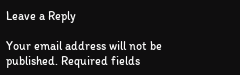Leave a Reply

Your email address will not be published. Required fields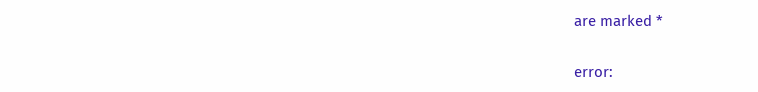are marked *

error: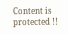Content is protected !!